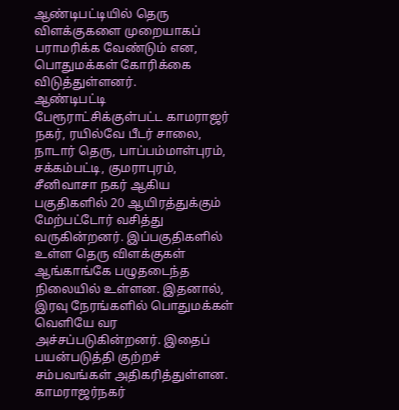ஆண்டிபட்டியில் தெரு விளக்குகளை முறையாகப் பராமரிக்க வேண்டும் என, பொதுமக்கள் கோரிக்கை விடுத்துள்ளனர்.
ஆண்டிபட்டி பேரூராட்சிக்குள்பட்ட காமராஜர் நகர், ரயில்வே பீடர் சாலை, நாடார் தெரு, பாப்பம்மாள்புரம், சக்கம்பட்டி, குமராபுரம், சீனிவாசா நகர் ஆகிய பகுதிகளில் 20 ஆயிரத்துக்கும் மேற்பட்டோர் வசித்து வருகின்றனர். இப்பகுதிகளில் உள்ள தெரு விளக்குகள் ஆங்காங்கே பழுதடைந்த நிலையில் உள்ளன. இதனால், இரவு நேரங்களில் பொதுமக்கள் வெளியே வர அச்சப்படுகின்றனர். இதைப் பயன்படுத்தி குற்றச் சம்பவங்கள் அதிகரித்துள்ளன. காமராஜர்நகர்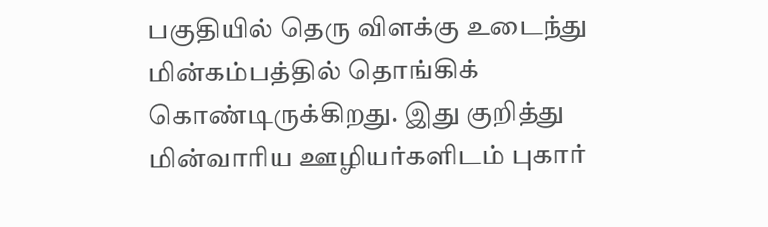பகுதியில் தெரு விளக்கு உடைந்து மின்கம்பத்தில் தொங்கிக் கொண்டிருக்கிறது. இது குறித்து மின்வாரிய ஊழியர்களிடம் புகார்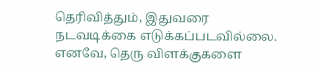தெரிவித்தும், இதுவரை நடவடிக்கை எடுக்கப்படவில்லை.
எனவே, தெரு விளக்குகளை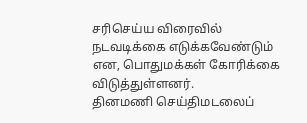சரிசெய்ய விரைவில் நடவடிக்கை எடுக்கவேண்டும் என, பொதுமக்கள் கோரிக்கை விடுத்துள்ளனர்.
தினமணி செய்திமடலைப்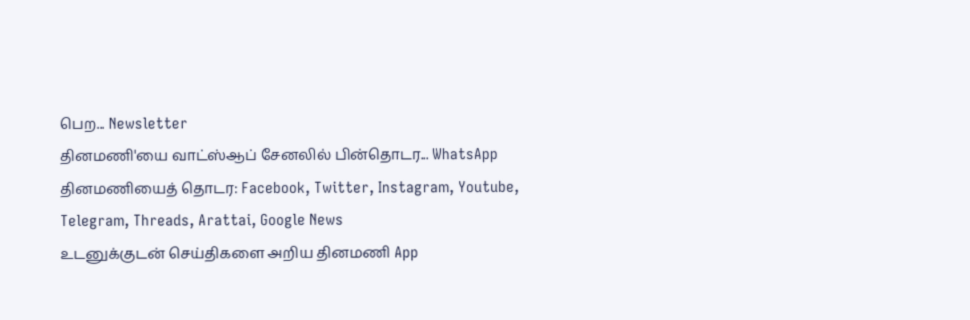பெற... Newsletter
தினமணி'யை வாட்ஸ்ஆப் சேனலில் பின்தொடர... WhatsApp
தினமணியைத் தொடர: Facebook, Twitter, Instagram, Youtube, Telegram, Threads, Arattai, Google News
உடனுக்குடன் செய்திகளை அறிய தினமணி App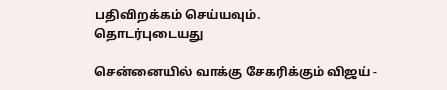பதிவிறக்கம் செய்யவும்.
தொடர்புடையது

சென்னையில் வாக்கு சேகரிக்கும் விஜய் -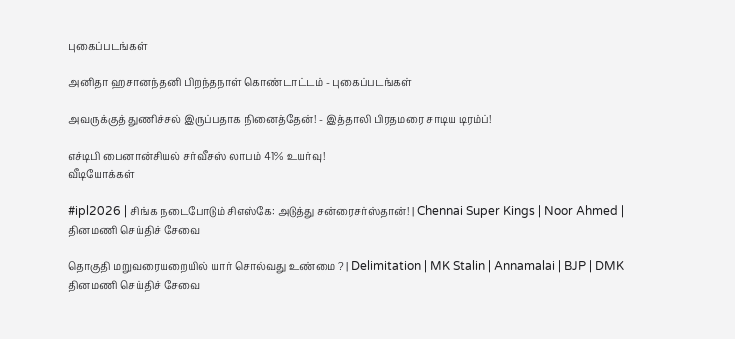புகைப்படங்கள்

அனிதா ஹசானந்தனி பிறந்தநாள் கொண்டாட்டம் - புகைப்படங்கள்

அவருக்குத் துணிச்சல் இருப்பதாக நினைத்தேன்! - இத்தாலி பிரதமரை சாடிய டிரம்ப்!

எச்டிபி பைனான்சியல் சர்வீசஸ் லாபம் 41% உயர்வு!
வீடியோக்கள்

#ipl2026 | சிங்க நடைபோடும் சிஎஸ்கே: அடுத்து சன்ரைசர்ஸ்தான்! | Chennai Super Kings | Noor Ahmed |
தினமணி செய்திச் சேவை

தொகுதி மறுவரையறையில் யார் சொல்வது உண்மை ? | Delimitation | MK Stalin | Annamalai | BJP | DMK
தினமணி செய்திச் சேவை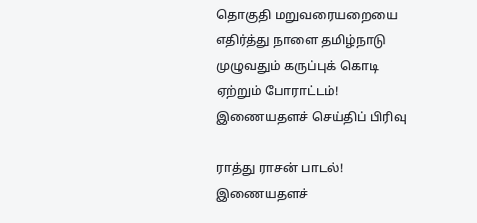தொகுதி மறுவரையறையை எதிர்த்து நாளை தமிழ்நாடு முழுவதும் கருப்புக் கொடி ஏற்றும் போராட்டம்!
இணையதளச் செய்திப் பிரிவு

ராத்து ராசன் பாடல்!
இணையதளச்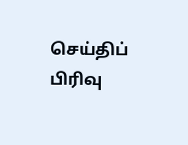செய்திப் பிரிவு